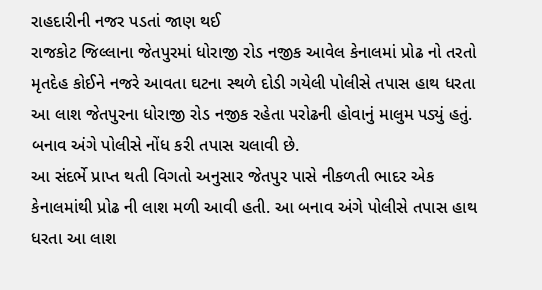રાહદારીની નજર પડતાં જાણ થઈ
રાજકોટ જિલ્લાના જેતપુરમાં ધોરાજી રોડ નજીક આવેલ કેનાલમાં પ્રોઢ નો તરતો મૃતદેહ કોઈને નજરે આવતા ઘટના સ્થળે દોડી ગયેલી પોલીસે તપાસ હાથ ધરતા આ લાશ જેતપુરના ધોરાજી રોડ નજીક રહેતા પરોઢની હોવાનું માલુમ પડ્યું હતું. બનાવ અંગે પોલીસે નોંધ કરી તપાસ ચલાવી છે.
આ સંદર્ભે પ્રાપ્ત થતી વિગતો અનુસાર જેતપુર પાસે નીકળતી ભાદર એક કેનાલમાંથી પ્રોઢ ની લાશ મળી આવી હતી. આ બનાવ અંગે પોલીસે તપાસ હાથ ધરતા આ લાશ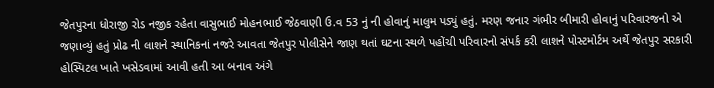જેતપુરના ધોરાજી રોડ નજીક રહેતા વાસુભાઈ મોહનભાઈ જેઠવાણી ઉ.વ 53 નું ની હોવાનું માલુમ પડ્યું હતું. મરણ જનાર ગંભીર બીમારી હોવાનું પરિવારજનો એ જણાવ્યું હતું પ્રોઢ ની લાશને સ્થાનિકનાં નજરે આવતા જેતપુર પોલીસેને જાણ થતાં ઘટના સ્થળે પહોંચી પરિવારનો સંપર્ક કરી લાશને પોસ્ટમોર્ટમ અર્થે જેતપુર સરકારી હોસ્પિટલ ખાતે ખસેડવામાં આવી હતી આ બનાવ અંગે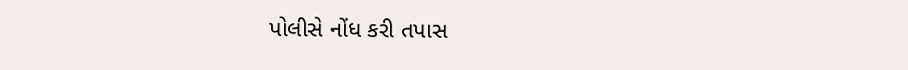પોલીસે નોંધ કરી તપાસ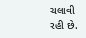ચલાવી રહી છે.